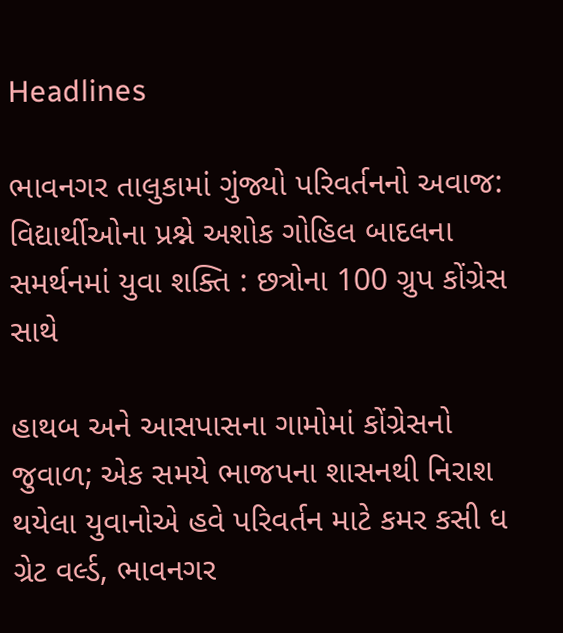Headlines

ભાવનગર તાલુકામાં ગુંજ્યો પરિવર્તનનો અવાજ: વિદ્યાર્થીઓના પ્રશ્ને અશોક ગોહિલ બાદલના સમર્થનમાં યુવા શક્તિ : છત્રોના 100 ગ્રુપ કોંગ્રેસ સાથે

હાથબ અને આસપાસના ગામોમાં કોંગ્રેસનો જુવાળ; એક સમયે ભાજપના શાસનથી નિરાશ થયેલા યુવાનોએ હવે પરિવર્તન માટે કમર કસી ધ ગ્રેટ વર્લ્ડ, ભાવનગર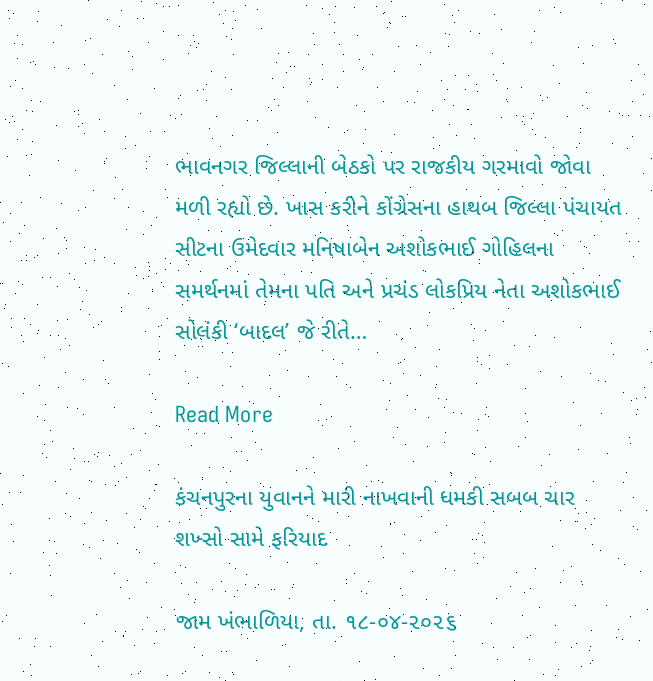ભાવનગર જિલ્લાની બેઠકો પર રાજકીય ગરમાવો જોવા મળી રહ્યો છે. ખાસ કરીને કોંગ્રેસના હાથબ જિલ્લા પંચાયત સીટના ઉમેદવાર મનિષાબેન અશોકભાઈ ગોહિલના સમર્થનમાં તેમના પતિ અને પ્રચંડ લોકપ્રિય નેતા અશોકભાઈ સોલંકી ‘બાદલ’ જે રીતે…

Read More

કંચનપુરના યુવાનને મારી નાખવાની ધમકી સબબ ચાર શખ્સો સામે ફરિયાદ

જામ ખંભાળિયા, તા. ૧૮-૦૪-૨૦૨૬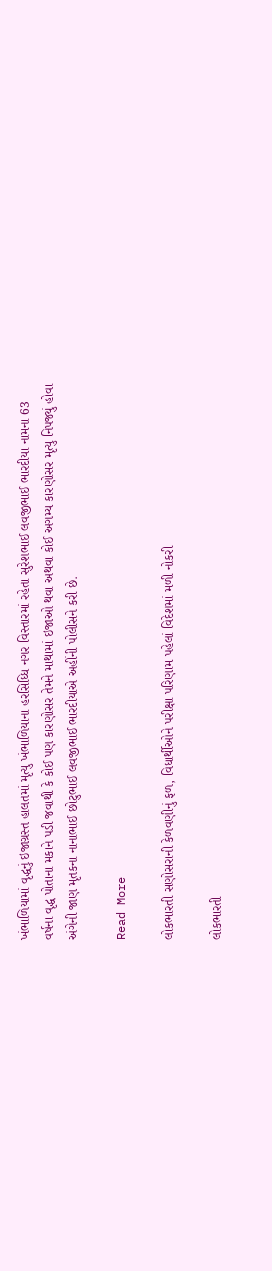ખંભાળિયામાં વૃદ્ધનું ઇજાગ્રસ્ત હાલતમાં મૃત્યુ ખંભાળિયાના હરસિધ્ધિ નગર વિસ્તારમાં રહેતા સુરેશભાઈ લવજીભાઈ ભારદીયા નામના 63 વર્ષના વૃદ્ધ પોતાના મકાને પડી જવાથી કે કોઈ પણ કારણોસર તેમને માથામાં ઇજાઓ થવા અથવા કોઈ અગમ્ય કારણોસર મૃત્યુ નિપજ્યું હોવા અંગેની જાણ મૃતકના નાનાભાઈ છોટુભાઈ લવજીભાઈ ભારદીયાએ અહીંની પોલીસને કરી છે.

Read More

લોકભારતી સણોસરાની કેળવણીનું ફળ, વિધાર્થીઓને પરીક્ષા પરિણામ પહેલાં વિદેશમાં મળી નોકરી

લોકભારતી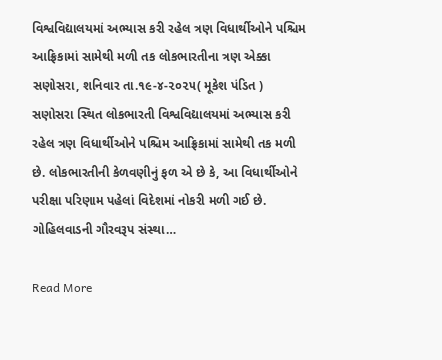વિશ્વવિદ્યાલયમાં અભ્યાસ કરી રહેલ ત્રણ વિધાર્થીઓને પશ્ચિમ આફ્રિકામાં સામેથી મળી તક લોકભારતીના ત્રણ એક્કા સણોસરા, શનિવાર તા.૧૯-૪-૨૦૨૫( મૂકેશ પંડિત ) સણોસરા સ્થિત લોકભારતી વિશ્વવિદ્યાલયમાં અભ્યાસ કરી રહેલ ત્રણ વિધાર્થીઓને પશ્ચિમ આફ્રિકામાં સામેથી તક મળી છે. લોકભારતીની કેળવણીનું ફળ એ છે કે, આ વિધાર્થીઓને પરીક્ષા પરિણામ પહેલાં વિદેશમાં નોકરી મળી ગઈ છે. ગોહિલવાડની ગૌરવરૂપ સંસ્થા…

Read More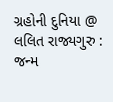ગ્રહોની દુનિયા @ લલિત રાજ્યગુરુ : જન્મ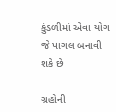કુંડળીમાં એવા યોગ જે પાગલ બનાવી શકે છે

ગ્રહોની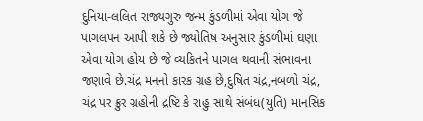દુનિયા-લલિત રાજ્યગુરુ જન્મ કુંડળીમાં એવા યોગ જે પાગલપન આપી શકે છે જ્યોતિષ અનુસાર કુંડળીમાં ઘણા એવા યોગ હોય છે જે વ્યકિતને પાગલ થવાની સંભાવના જણાવે છે.ચંદ્ર મનનો કારક ગ્રહ છે,દુષિત ચંદ્ર,નબળો ચંદ્ર, ચંદ્ર પર ક્રુર ગ્રહોની દ્રષ્ટિ કે રાહુ સાથે સંબંધ(યુતિ) માનસિક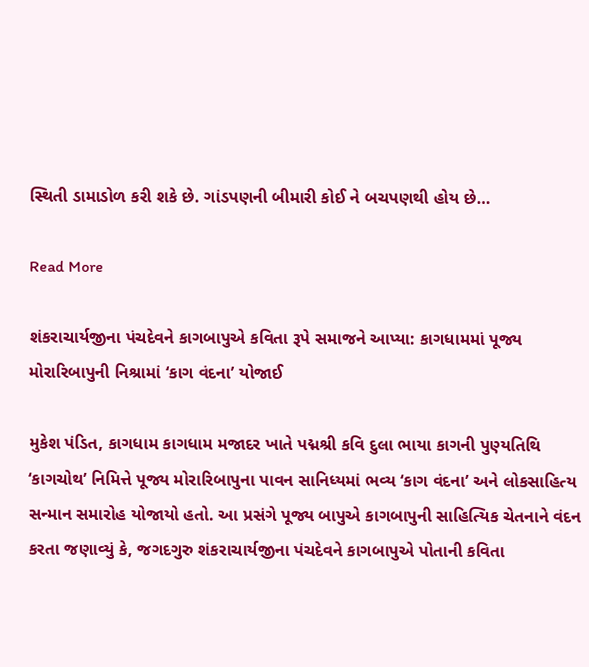સ્થિતી ડામાડોળ કરી શકે છે. ગાંડપણની બીમારી કોઈ ને બચપણથી હોય છે…

Read More

શંકરાચાર્યજીના પંચદેવને કાગબાપુએ કવિતા રૂપે સમાજને આપ્યા: કાગધામમાં પૂજ્ય મોરારિબાપુની નિશ્રામાં ‘કાગ વંદના’ યોજાઈ

મુકેશ પંડિત, કાગધામ કાગધામ મજાદર ખાતે પદ્મશ્રી કવિ દુલા ભાયા કાગની પુણ્યતિથિ ‘કાગચોથ’ નિમિત્તે પૂજ્ય મોરારિબાપુના પાવન સાનિધ્યમાં ભવ્ય ‘કાગ વંદના’ અને લોકસાહિત્ય સન્માન સમારોહ યોજાયો હતો. આ પ્રસંગે પૂજ્ય બાપુએ કાગબાપુની સાહિત્યિક ચેતનાને વંદન કરતા જણાવ્યું કે, જગદગુરુ શંકરાચાર્યજીના પંચદેવને કાગબાપુએ પોતાની કવિતા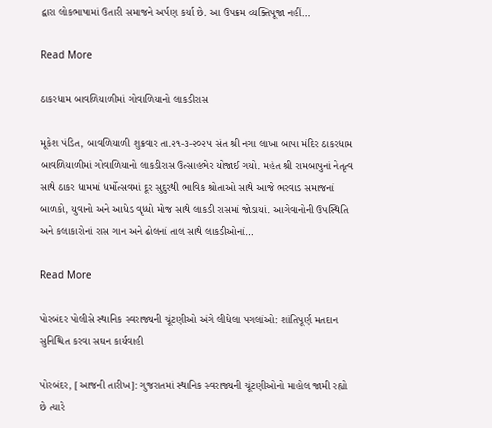દ્વારા લોકભાષામાં ઉતારી સમાજને અર્પણ કર્યા છે. આ ઉપક્રમ વ્યક્તિપૂજા નહીં…

Read More

ઠાકરધામ બાવળિયાળીમાં ગોવાળિયાનો લાકડીરાસ

મૂકેશ પંડિત, બાવળિયાળી શુક્રવાર તા.૨૧-૩-૨૦૨૫ સંત શ્રી નગા લાખા બાપા મંદિર ઠાકરધામ બાવળિયાળીમાં ગોવાળિયાનો લાકડીરાસ ઉત્સાહભેર યોજાઈ ગયો. મહંત શ્રી રામબાપુનાં નેતૃત્વ સાથે ઠાકર ધામમાં ધર્મોત્સવમાં દૂર સુદુરથી ભાવિક શ્રોતાઓ સાથે આજે ભરવાડ સમાજનાં બાળકો, યુવાનો અને આધેડ વૃધ્ધો મોજ સાથે લાકડી રાસમાં જોડાયાં. આગેવાનોની ઉપસ્થિતિ અને કલાકારોનાં રાસ ગાન અને ઢોલનાં તાલ સાથે લાકડીઓનાં…

Read More

પોરબંદર પોલીસે સ્થાનિક સ્વરાજ્યની ચૂંટણીઓ અંગે લીધેલા પગલાંઓ: શાંતિપૂર્ણ મતદાન સુનિશ્ચિત કરવા સઘન કાર્યવાહી

પોરબંદર, [આજની તારીખ]: ગુજરાતમાં સ્થાનિક સ્વરાજ્યની ચૂંટણીઓનો માહોલ જામી રહ્યો છે ત્યારે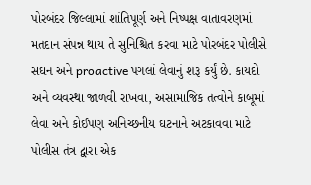પોરબંદર જિલ્લામાં શાંતિપૂર્ણ અને નિષ્પક્ષ વાતાવરણમાં મતદાન સંપન્ન થાય તે સુનિશ્ચિત કરવા માટે પોરબંદર પોલીસે સઘન અને proactive પગલાં લેવાનું શરૂ કર્યું છે. કાયદો અને વ્યવસ્થા જાળવી રાખવા, અસામાજિક તત્વોને કાબૂમાં લેવા અને કોઈપણ અનિચ્છનીય ઘટનાને અટકાવવા માટે પોલીસ તંત્ર દ્વારા એક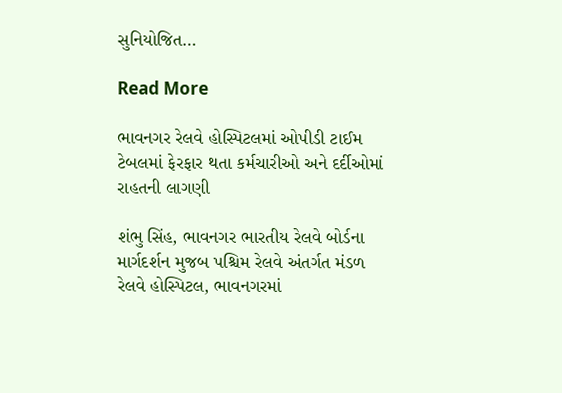સુનિયોજિત…

Read More

ભાવનગર રેલવે હોસ્પિટલમાં ઓપીડી ટાઈમ ટેબલમાં ફેરફાર થતા કર્મચારીઓ અને દર્દીઓમાં રાહતની લાગણી

શંભુ સિંહ, ભાવનગર ભારતીય રેલવે બોર્ડના માર્ગદર્શન મુજબ પશ્ચિમ રેલવે અંતર્ગત મંડળ રેલવે હોસ્પિટલ, ભાવનગરમાં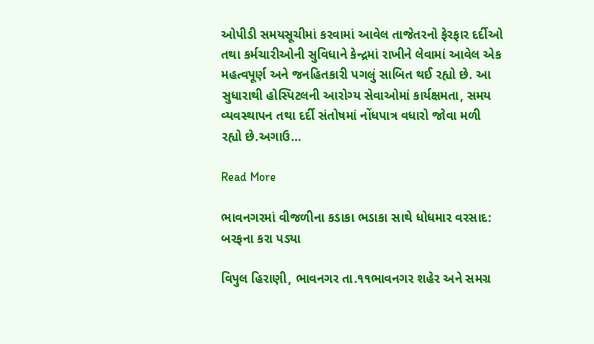ઓપીડી સમયસૂચીમાં કરવામાં આવેલ તાજેતરનો ફેરફાર દર્દીઓ તથા કર્મચારીઓની સુવિધાને કેન્દ્રમાં રાખીને લેવામાં આવેલ એક મહત્વપૂર્ણ અને જનહિતકારી પગલું સાબિત થઈ રહ્યો છે. આ સુધારાથી હોસ્પિટલની આરોગ્ય સેવાઓમાં કાર્યક્ષમતા, સમય વ્યવસ્થાપન તથા દર્દી સંતોષમાં નોંધપાત્ર વધારો જોવા મળી રહ્યો છે.અગાઉ…

Read More

ભાવનગરમાં વીજળીના કડાકા ભડાકા સાથે ધોધમાર વરસાદ: બરફના કરા પડ્યા

વિપુલ હિરાણી, ભાવનગર તા.૧૧ભાવનગર શહેર અને સમગ્ર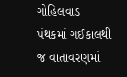ગોહિલવાડ પંથકમાં ગઈકાલથી જ વાતાવરણમાં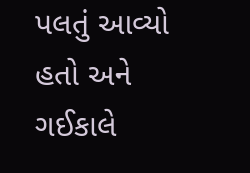પલતું આવ્યો હતો અને ગઈકાલે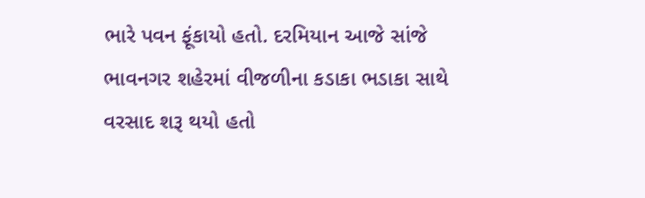ભારે પવન ફૂંકાયો હતો. દરમિયાન આજે સાંજે ભાવનગર શહેરમાં વીજળીના કડાકા ભડાકા સાથે વરસાદ શરૂ થયો હતો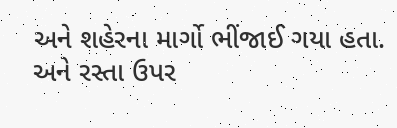અને શહેરના માર્ગો ભીંજાઈ ગયા હતા. અને રસ્તા ઉપર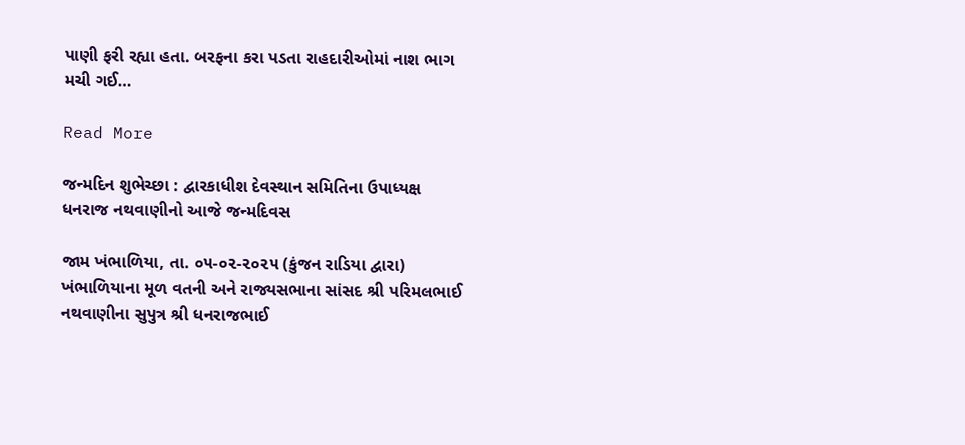પાણી ફરી રહ્યા હતા. બરફના કરા પડતા રાહદારીઓમાં નાશ ભાગ મચી ગઈ…

Read More

જન્મદિન શુભેચ્છા : દ્વારકાધીશ દેવસ્થાન સમિતિના ઉપાધ્યક્ષ ધનરાજ નથવાણીનો આજે જન્મદિવસ

જામ ખંભાળિયા, તા. ૦૫-૦૨-૨૦૨૫ (કુંજન રાડિયા દ્વારા)          ખંભાળિયાના મૂળ વતની અને રાજ્યસભાના સાંસદ શ્રી પરિમલભાઈ નથવાણીના સુપુત્ર શ્રી ધનરાજભાઈ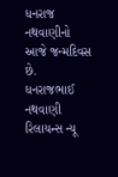ધનરાજ નથવાણીનો આજે જન્મદિવસ છે.            ધનરાજભાઈ નથવાણી રિલાયન્સ ન્યૂ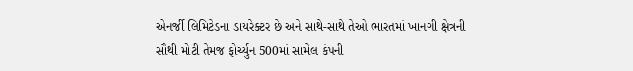એનર્જી લિમિટેડના ડાયરેક્ટર છે અને સાથે-સાથે તેઓ ભારતમાં ખાનગી ક્ષેત્રની સૌથી મોટી તેમજ ફોર્ચ્યુન 500માં સામેલ કંપની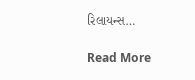રિલાયન્સ…

Read More